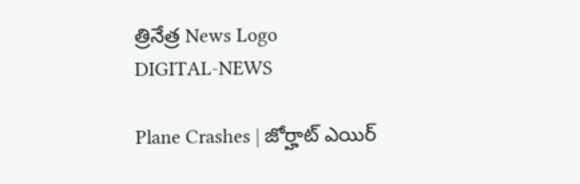త్రినేత్ర News Logo
DIGITAL-NEWS

Plane Crashes | జోర్హాట్ ఎయిర్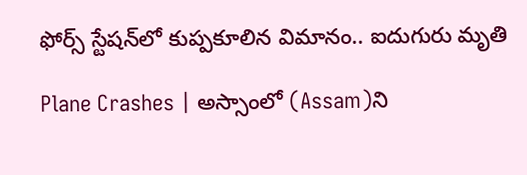ఫోర్స్ స్టేష‌న్‌లో కుప్ప‌కూలిన విమానం.. ఐదుగురు మృతి

Plane Crashes | అస్సాంలో (Assam)ని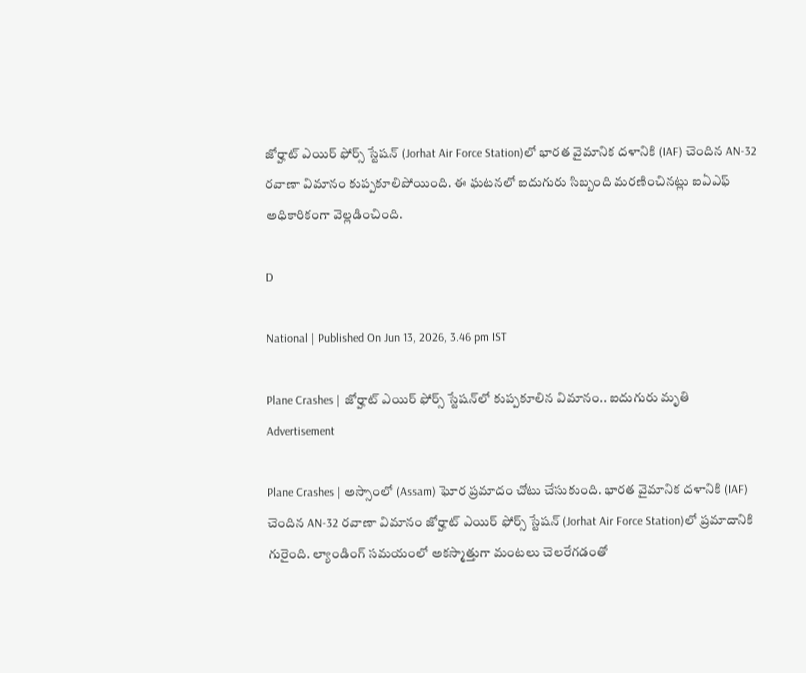జోర్హాట్ ఎయిర్ ఫోర్స్ స్టేష‌న్ (Jorhat Air Force Station)లో భార‌త వైమానిక ద‌ళానికి (IAF) చెందిన AN-32 రవాణా విమానం కుప్ప‌కూలిపోయింది. ఈ ఘ‌ట‌న‌లో ఐదుగురు సిబ్బంది మ‌ర‌ణించిన‌ట్లు ఐఏఎఫ్ అధికారికంగా వెల్ల‌డించింది.

D

National | Published On Jun 13, 2026, 3.46 pm IST

Plane Crashes | జోర్హాట్ ఎయిర్ ఫోర్స్ స్టేష‌న్‌లో కుప్ప‌కూలిన విమానం.. ఐదుగురు మృతి
Advertisement

Plane Crashes | అస్సాంలో (Assam) ఘోర‌ ప్ర‌మాదం చోటు చేసుకుంది. భార‌త వైమానిక ద‌ళానికి (IAF) చెందిన AN-32 రవాణా విమానం జోర్హాట్ ఎయిర్ ఫోర్స్ స్టేష‌న్ (Jorhat Air Force Station)లో ప్ర‌మాదానికి గురైంది. ల్యాండింగ్ స‌మ‌యంలో అక‌స్మాత్తుగా మంట‌లు చెల‌రేగ‌డంతో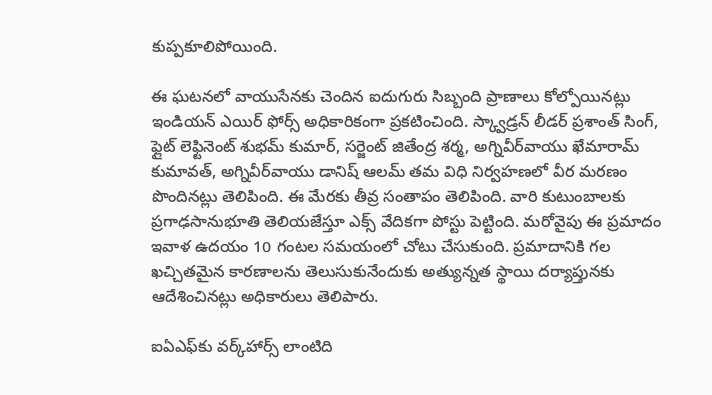కుప్ప‌కూలిపోయింది.

ఈ ఘ‌ట‌న‌లో వాయుసేనకు చెందిన ఐదుగురు సిబ్బంది ప్రాణాలు కోల్పోయిన‌ట్లు ఇండియ‌న్ ఎయిర్ ఫోర్స్ అధికారికంగా ప్ర‌క‌టించింది. స్క్వాడ్రన్ లీడర్ ప్రశాంత్ సింగ్, ఫ్లైట్ లెఫ్టినెంట్ శుభమ్ కుమార్, సర్జెంట్ జితేంద్ర శర్మ, అగ్నివీర్‌వాయు ఖేమారామ్ కుమావత్, అగ్నివీర్‌వాయు డానిష్ ఆలమ్ తమ విధి నిర్వహణలో వీర మ‌ర‌ణం పొందిన‌ట్లు తెలిపింది. ఈ మేర‌కు తీవ్ర సంతాపం తెలిపింది. వారి కుటుంబాల‌కు ప్ర‌గాఢసానుభూతి తెలియ‌జేస్తూ ఎక్స్ వేదిక‌గా పోస్టు పెట్టింది. మ‌రోవైపు ఈ ప్ర‌మాదం ఇవాళ ఉద‌యం 10 గంట‌ల స‌మ‌యంలో చోటు చేసుకుంది. ప్ర‌మాదానికి గ‌ల ఖ‌చ్చిత‌మైన కార‌ణాలను తెలుసుకునేందుకు అత్యున్న‌త స్థాయి ద‌ర్యాప్తున‌కు ఆదేశించిన‌ట్లు అధికారులు తెలిపారు.

ఐఏఎఫ్‌కు వర్క్‌హార్స్ లాంటిది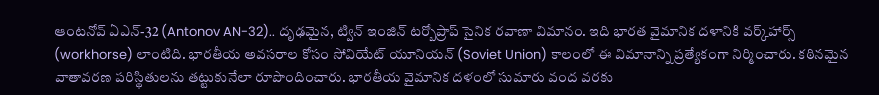ఆంట‌నోవ్ ఏఎన్-32 (Antonov AN-32).. దృఢమైన, ట్విన్ ఇంజిన్ టర్బోప్రాప్ సైనిక రవాణా విమానం. ఇది భారత వైమానిక దళానికి వర్క్‌హార్స్ (workhorse) లాంటిది. భార‌తీయ‌ అవసరాల కోసం సోవియేట్ యూనియ‌న్ (Soviet Union) కాలంలో ఈ విమానాన్ని ప్రత్యేకంగా నిర్మించారు. క‌ఠిన‌మైన వాతావ‌ర‌ణ ప‌రిస్థితుల‌ను త‌ట్టుకునేలా రూపొందించారు. భార‌తీయ వైమానిక ద‌ళంలో సుమారు వంద వ‌ర‌కు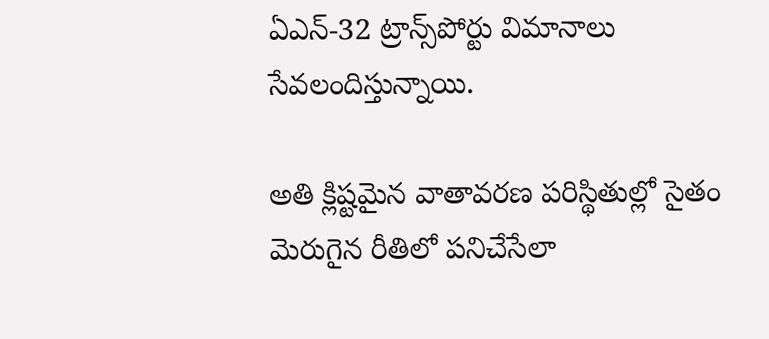ఏఎన్-32 ట్రాన్స్‌పోర్టు విమానాలు సేవ‌లందిస్తున్నాయి.

అతి క్లిష్ట‌మైన వాతావరణ పరిస్థితుల్లో సైతం మెరుగైన రీతిలో ప‌నిచేసేలా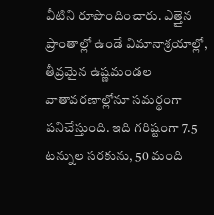వీటిని రూపొందించారు. ఎత్తైన ప్రాంతాల్లో ఉండే విమానాశ్రయాల్లో, తీవ్రమైన ఉష్ణమండల వాతావరణాల్లోనూ సమర్థంగా పనిచేస్తుంది. ఇది గరిష్టంగా 7.5 టన్నుల సరకును, 50 మంది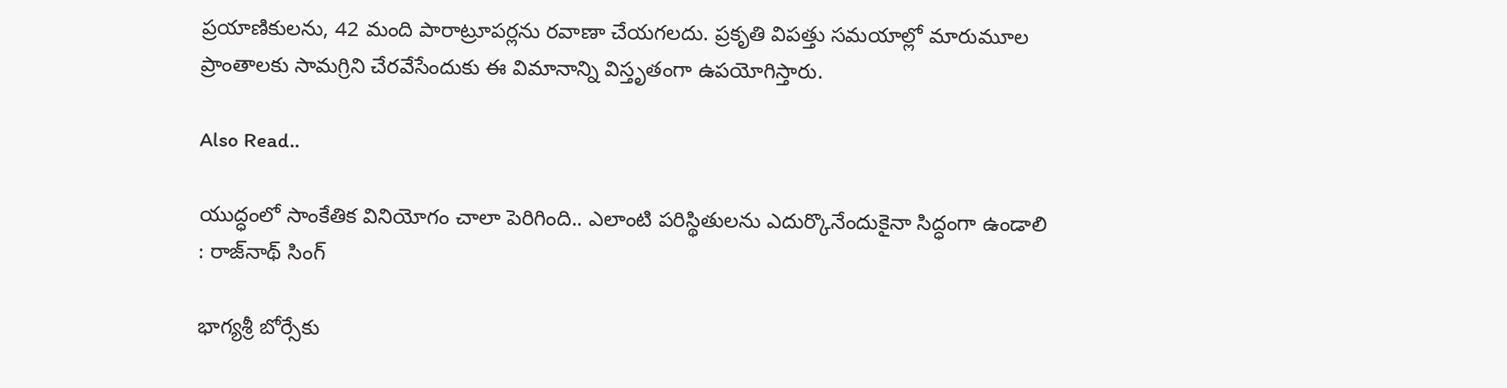ప్రయాణికులను, 42 మంది పారాట్రూపర్లను రవాణా చేయగలదు. ప్ర‌కృతి విప‌త్తు స‌మ‌యాల్లో మారుమూల ప్రాంతాల‌కు సామ‌గ్రిని చేర‌వేసేందుకు ఈ విమానాన్ని విస్తృతంగా ఉప‌యోగిస్తారు.

Also Read..

యుద్ధంలో సాంకేతిక వినియోగం చాలా పెరిగింది.. ఎలాంటి ప‌రిస్థితుల‌ను ఎదుర్కొనేందుకైనా సిద్ధంగా ఉండాలి : రాజ్‌నాథ్ సింగ్

భాగ్య‌శ్రీ బోర్సేకు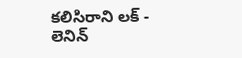క‌లిసిరాని ల‌క్ - లెనిన్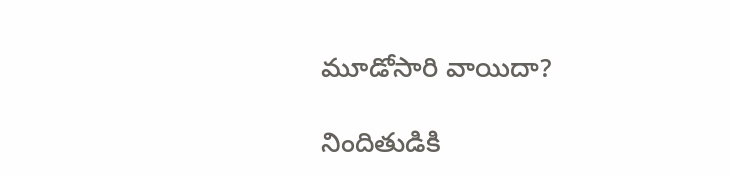మూడోసారి వాయిదా?

నిందితుడికి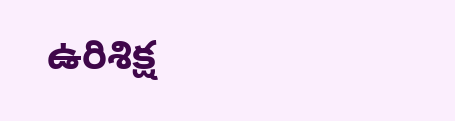ఉరిశిక్ష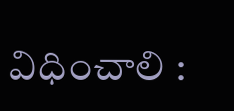విధించాలి :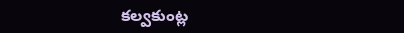క‌ల్వ‌కుంట్ల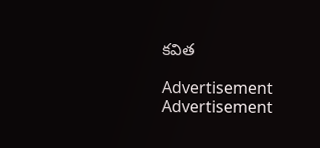క‌విత‌

Advertisement
Advertisement